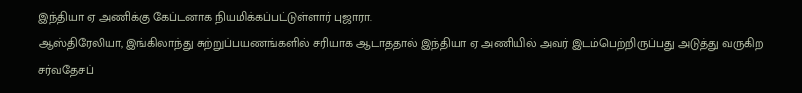இந்தியா ஏ அணிக்கு கேப்டனாக நியமிக்கப்பட்டுள்ளார் புஜாரா.
ஆஸ்திரேலியா, இங்கிலாந்து சுற்றுப்பயணங்களில் சரியாக ஆடாததால் இந்தியா ஏ அணியில் அவர் இடம்பெற்றிருப்பது அடுத்து வருகிற சர்வதேசப்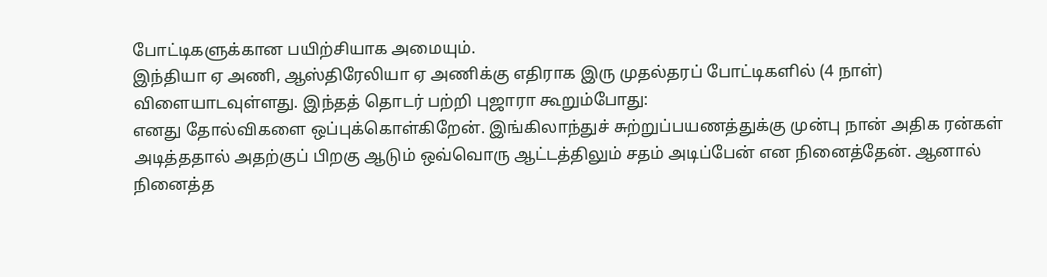போட்டிகளுக்கான பயிற்சியாக அமையும்.
இந்தியா ஏ அணி, ஆஸ்திரேலியா ஏ அணிக்கு எதிராக இரு முதல்தரப் போட்டிகளில் (4 நாள்) விளையாடவுள்ளது. இந்தத் தொடர் பற்றி புஜாரா கூறும்போது:
எனது தோல்விகளை ஒப்புக்கொள்கிறேன். இங்கிலாந்துச் சுற்றுப்பயணத்துக்கு முன்பு நான் அதிக ரன்கள் அடித்ததால் அதற்குப் பிறகு ஆடும் ஒவ்வொரு ஆட்டத்திலும் சதம் அடிப்பேன் என நினைத்தேன். ஆனால் நினைத்த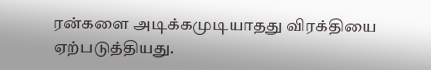ரன்களை அடிக்கமுடியாதது விரக்தியை ஏற்படுத்தியது.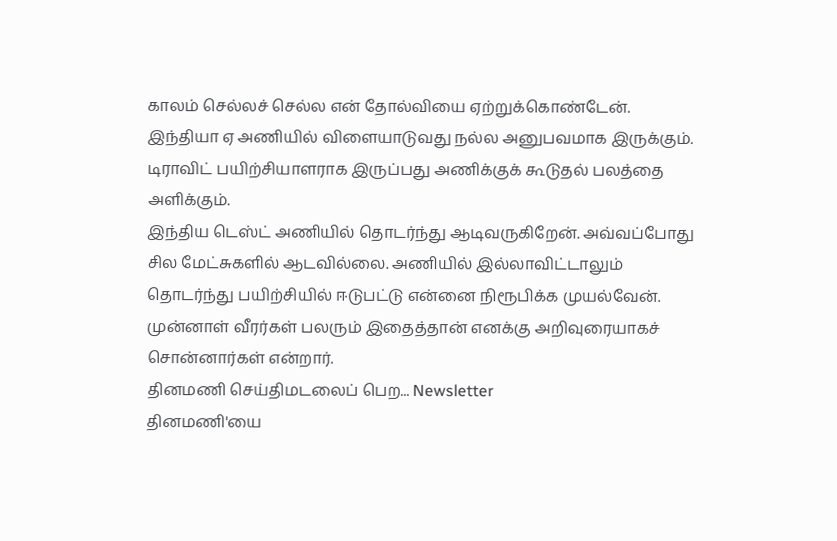காலம் செல்லச் செல்ல என் தோல்வியை ஏற்றுக்கொண்டேன்.
இந்தியா ஏ அணியில் விளையாடுவது நல்ல அனுபவமாக இருக்கும். டிராவிட் பயிற்சியாளராக இருப்பது அணிக்குக் கூடுதல் பலத்தை அளிக்கும்.
இந்திய டெஸ்ட் அணியில் தொடர்ந்து ஆடிவருகிறேன். அவ்வப்போது சில மேட்சுகளில் ஆடவில்லை. அணியில் இல்லாவிட்டாலும் தொடர்ந்து பயிற்சியில் ஈடுபட்டு என்னை நிரூபிக்க முயல்வேன். முன்னாள் வீரர்கள் பலரும் இதைத்தான் எனக்கு அறிவுரையாகச் சொன்னார்கள் என்றார்.
தினமணி செய்திமடலைப் பெற... Newsletter
தினமணி'யை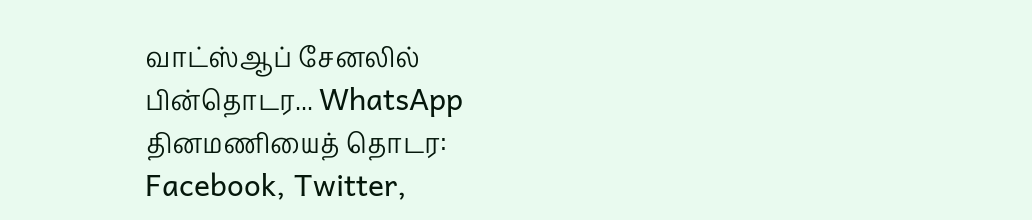வாட்ஸ்ஆப் சேனலில் பின்தொடர... WhatsApp
தினமணியைத் தொடர: Facebook, Twitter,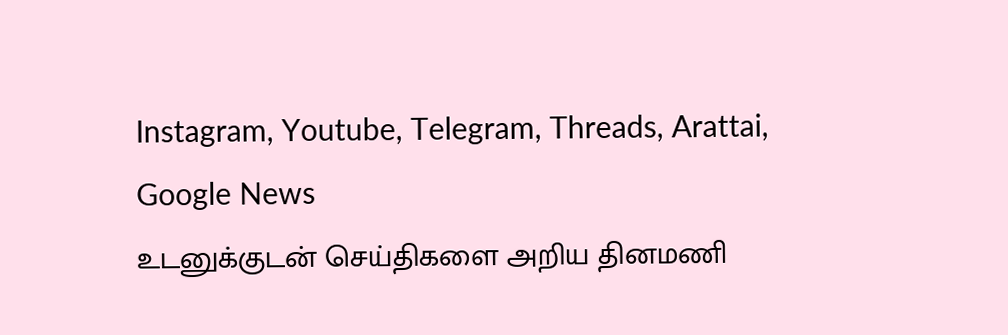Instagram, Youtube, Telegram, Threads, Arattai, Google News
உடனுக்குடன் செய்திகளை அறிய தினமணி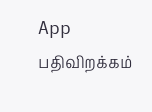App பதிவிறக்கம்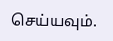செய்யவும்.